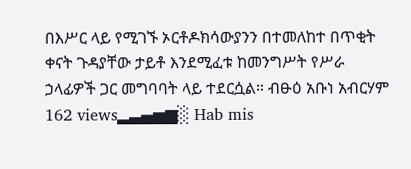በእሥር ላይ የሚገኙ ኦርቶዶክሳውያንን በተመለከተ በጥቂት ቀናት ጉዳያቸው ታይቶ እንደሚፈቱ ከመንግሥት የሥራ ኃላፊዎች ጋር መግባባት ላይ ተደርሷል። ብፁዕ አቡነ አብርሃም 162 views▂▃▄▅▆░ Hab mis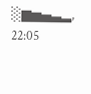░▆▅▄▃▂, 22:05